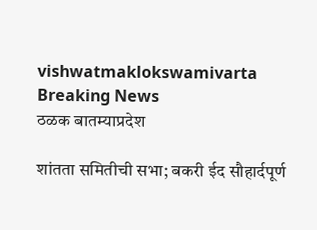vishwatmaklokswamivarta
Breaking News
ठळक बातम्याप्रदेश

शांतता समितीची सभा; बकरी ईद सौहार्दपूर्ण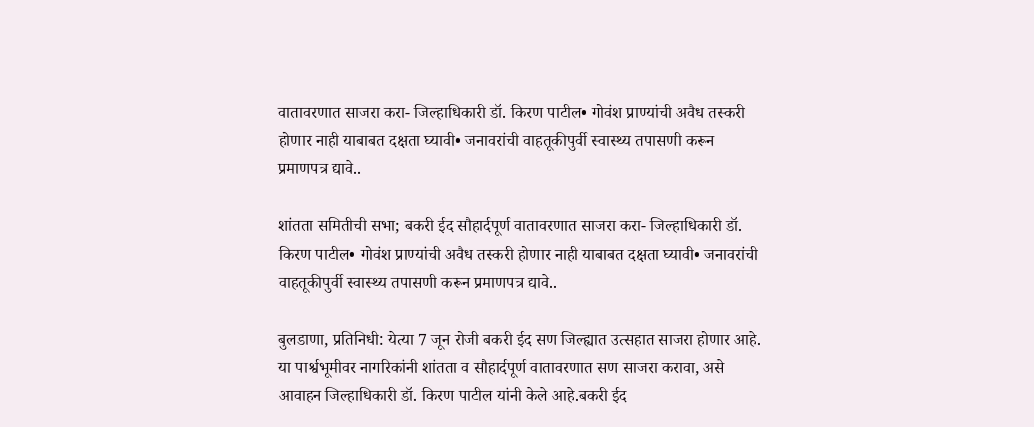वातावरणात साजरा करा- जिल्हाधिकारी डॉ. किरण पाटील• गोवंश प्राण्यांची अवैध तस्करी होणार नाही याबाबत दक्षता घ्यावी• जनावरांची वाहतूकीपुर्वी स्वास्थ्य तपासणी करून प्रमाणपत्र द्यावे..

शांतता समितीची सभा; बकरी ईद सौहार्दपूर्ण वातावरणात साजरा करा- जिल्हाधिकारी डॉ. किरण पाटील• गोवंश प्राण्यांची अवैध तस्करी होणार नाही याबाबत दक्षता घ्यावी• जनावरांची वाहतूकीपुर्वी स्वास्थ्य तपासणी करून प्रमाणपत्र द्यावे..

बुलडाणा, प्रतिनिधी: येत्या 7 जून रोजी बकरी ईद सण जिल्ह्यात उत्सहात साजरा होणार आहे. या पार्श्वभूमीवर नागरिकांनी शांतता व सौहार्दपूर्ण वातावरणात सण साजरा करावा, असे आवाहन जिल्हाधिकारी डॉ. किरण पाटील यांनी केले आहे.बकरी ईद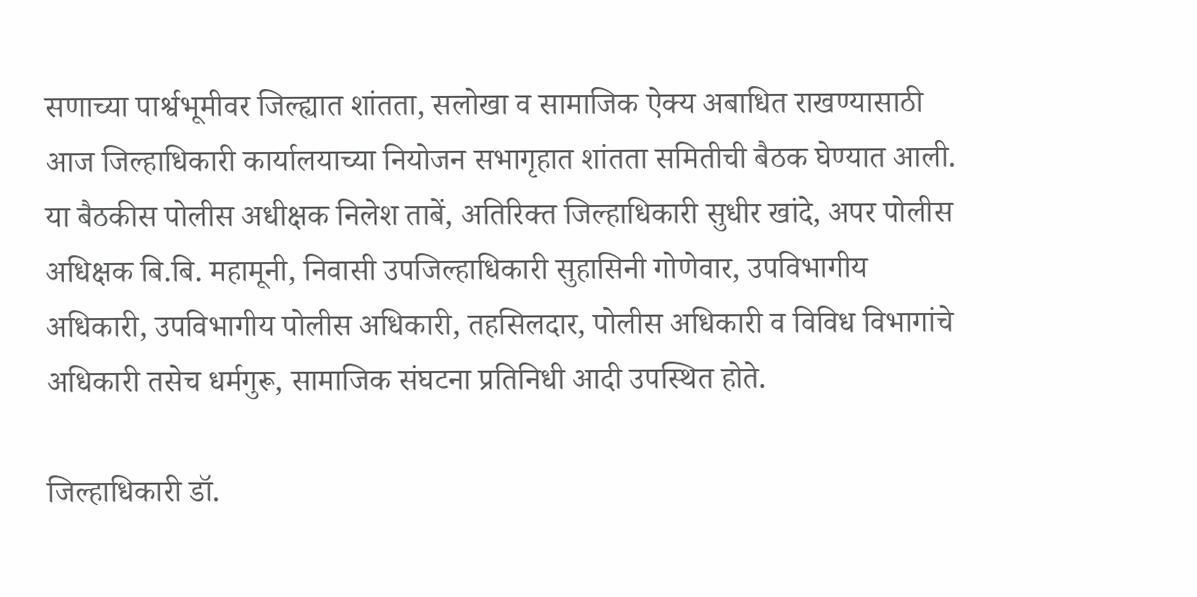सणाच्या पार्श्वभूमीवर जिल्ह्यात शांतता, सलोखा व सामाजिक ऐक्य अबाधित राखण्यासाठी आज जिल्हाधिकारी कार्यालयाच्या नियोजन सभागृहात शांतता समितीची बैठक घेण्यात आली. या बैठकीस पोलीस अधीक्षक निलेश ताबें, अतिरिक्त जिल्हाधिकारी सुधीर खांदे, अपर पोलीस अधिक्षक बि.बि. महामूनी, निवासी उपजिल्हाधिकारी सुहासिनी गोणेवार, उपविभागीय अधिकारी, उपविभागीय पोलीस अधिकारी, तहसिलदार, पोलीस अधिकारी व विविध विभागांचे अधिकारी तसेच धर्मगुरू, सामाजिक संघटना प्रतिनिधी आदी उपस्थित होते.

जिल्हाधिकारी डॉ.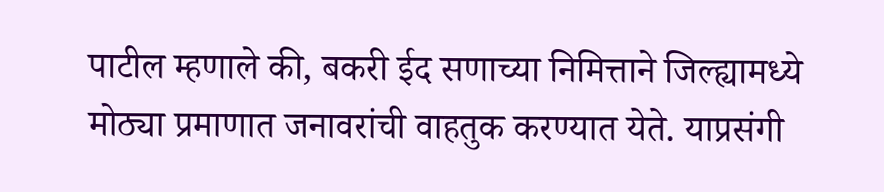पाटील म्हणाले की, बकरी ईद सणाच्या निमित्ताने जिल्ह्यामध्ये मोठ्या प्रमाणात जनावरांची वाहतुक करण्यात येते. याप्रसंगी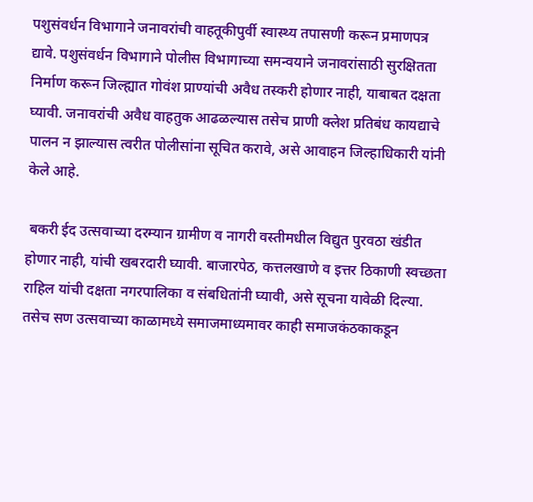पशुसंवर्धन विभागाने जनावरांची वाहतूकीपुर्वी स्वास्थ्य तपासणी करून प्रमाणपत्र द्यावे. पशुसंवर्धन विभागाने पोलीस विभागाच्या समन्वयाने जनावरांसाठी सुरक्षितता निर्माण करून जिल्ह्यात गोवंश प्राण्यांची अवैध तस्करी होणार नाही, याबाबत दक्षता घ्यावी. जनावरांची अवैध वाहतुक आढळल्यास तसेच प्राणी क्लेश प्रतिबंध कायद्याचे पालन न झाल्यास त्वरीत पोलीसांना सूचित करावे, असे आवाहन जिल्हाधिकारी यांनी केले आहे.

 बकरी ईद उत्सवाच्या दरम्यान ग्रामीण व नागरी वस्तीमधील विद्युत पुरवठा खंडीत होणार नाही, यांची खबरदारी घ्यावी. बाजारपेठ, कत्तलखाणे व इत्तर ठिकाणी स्वच्छता राहिल यांची दक्षता नगरपालिका व संबधितांनी घ्यावी, असे सूचना यावेळी दिल्या. तसेच सण उत्सवाच्या काळामध्ये समाजमाध्यमावर काही समाजकंठकाकडून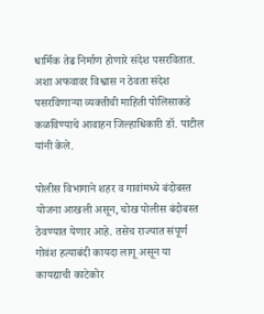धार्मिक तेढ निर्माण होणारे संदेश पसरवितात. अशा अफवावर विश्वास न ठेवता संदेश पसरविणाऱ्या व्यक्तीची माहिती पोलिसाकडे कळविण्याचे आवाहन जिल्हाधिकारी डॉ. पाटील यांनी केले.

पोलीस विभागाने शहर व गावांमध्ये बंदोबस्त योजना आखली असून, चोख पोलीस बंदोबस्त ठेवण्यात येणार आहे. तसेच राज्यात संपूर्ण गोवंश हत्याबंदी कायदा लागू असून या कायद्याची काटेकोर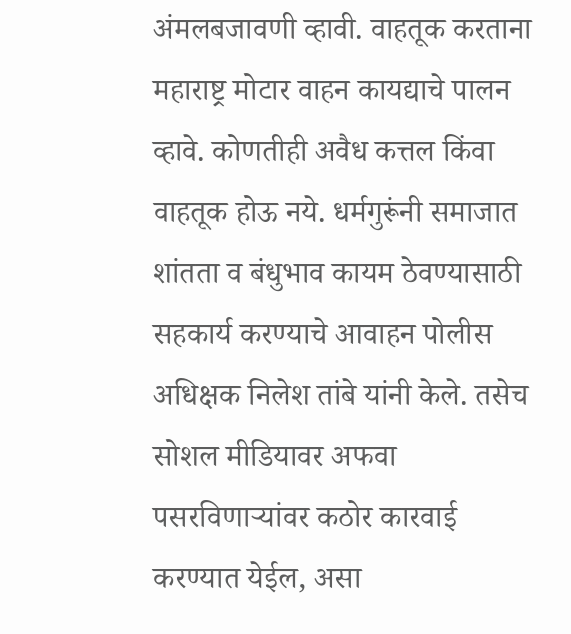अंमलबजावणी व्हावी. वाहतूक करताना महाराष्ट्र मोटार वाहन कायद्याचे पालन व्हावे. कोणतीही अवैध कत्तल किंवा वाहतूक होऊ नये. धर्मगुरूंनी समाजात शांतता व बंधुभाव कायम ठेवण्यासाठी सहकार्य करण्याचे आवाहन पोलीस अधिक्षक निलेश तांबे यांनी केले. तसेच सोशल मीडियावर अफवा पसरविणाऱ्यांवर कठोर कारवाई करण्यात येईल, असा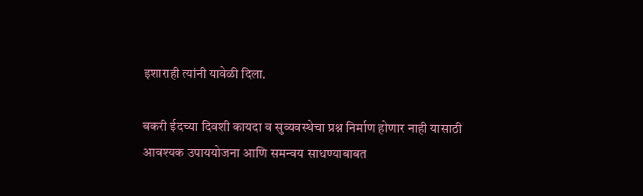इशाराही त्यांनी यावेळी दिला.

बकरी ईदच्या दिवशी कायदा व सुव्यवस्थेचा प्रश्न निर्माण होणार नाही यासाठी आवश्यक उपाययोजना आणि समन्वय साधण्याबाबत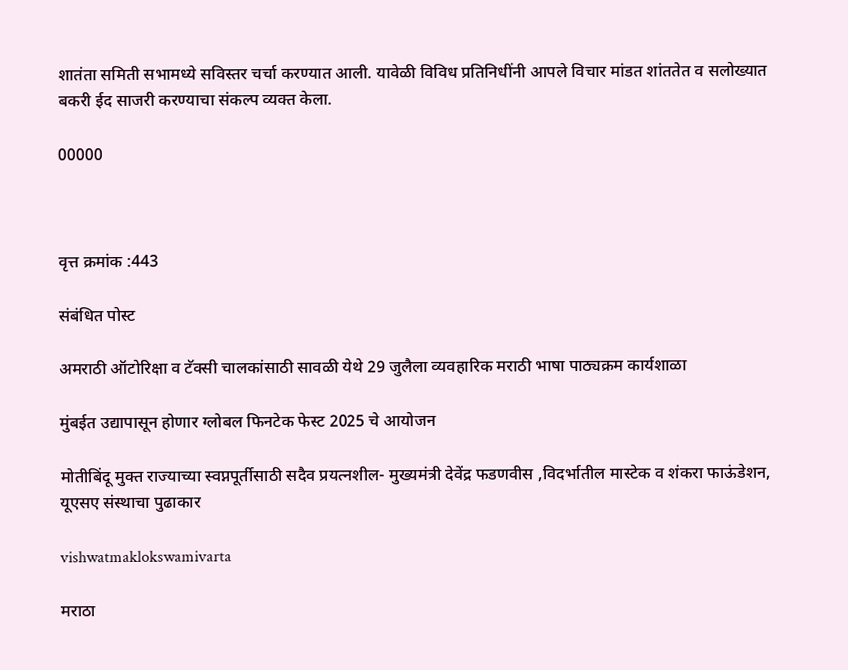शातंता समिती सभामध्ये सविस्तर चर्चा करण्यात आली. यावेळी विविध प्रतिनिधींनी आपले विचार मांडत शांततेत व सलोख्यात बकरी ईद साजरी करण्याचा संकल्प व्यक्त केला.

00000



वृत्त क्रमांक :443

संबंधित पोस्ट

अमराठी ऑटोरिक्षा व टॅक्सी चालकांसाठी सावळी येथे 29 जुलैला व्यवहारिक मराठी भाषा पाठ्यक्रम कार्यशाळा

मुंबईत उद्यापासून होणार ग्लोबल फिनटेक फेस्ट 2025 चे आयोजन

मोतीबिंदू मुक्त राज्याच्या स्वप्नपूर्तीसाठी सदैव प्रयत्नशील- मुख्यमंत्री देवेंद्र फडणवीस ,विदर्भातील मास्टेक व शंकरा फाऊंडेशन, यूएसए संस्थाचा पुढाकार

vishwatmaklokswamivarta

मराठा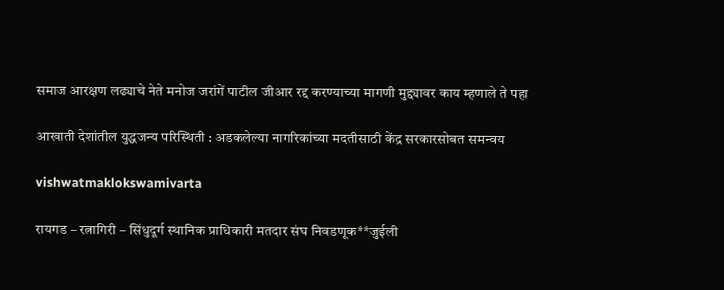समाज आरक्षण लढ्याचे नेते मनोज जरांगें पाटील जीआर रद्द करण्याच्या मागणी मुद्द्यावर काय म्हणाले ते पहा

आखाती देशांतील युद्धजन्य परिस्थिती : अडकलेल्या नागरिकांच्या मदतीसाठी केंद्र सरकारसोबत समन्वय

vishwatmaklokswamivarta

रायगड – रत्नागिरी – सिंधुदूर्ग स्थानिक प्राधिकारी मतदार संघ निवडणूक**जुईली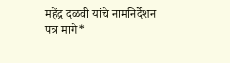महेंद्र दळवी यांचे नामनिर्देशन पत्र मागे*